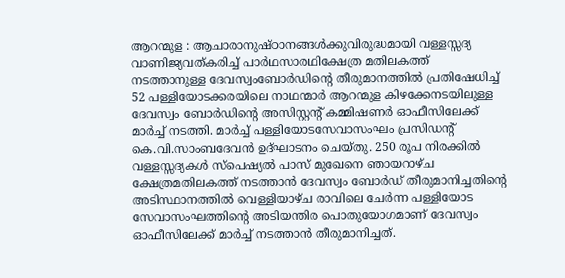ആറന്മുള : ആചാരാനുഷ്ഠാനങ്ങൾക്കുവിരുദ്ധമായി വള്ളസ്സദ്യ വാണിജ്യവത്കരിച്ച് പാർഥസാരഥിക്ഷേത്ര മതിലകത്ത് നടത്താനുള്ള ദേവസ്വംബോർഡിന്റെ തീരുമാനത്തിൽ പ്രതിഷേധിച്ച് 52 പള്ളിയോടക്കരയിലെ നാഥന്മാർ ആറന്മുള കിഴക്കേനടയിലുള്ള ദേവസ്വം ബോർഡിന്റെ അസിസ്റ്റന്റ് കമ്മിഷണർ ഓഫീസിലേക്ക് മാർച്ച് നടത്തി. മാർച്ച് പള്ളിയോടസേവാസംഘം പ്രസിഡന്റ് കെ.വി.സാംബദേവൻ ഉദ്ഘാടനം ചെയ്തു. 250 രൂപ നിരക്കിൽ വള്ളസ്സദ്യകൾ സ്പെഷ്യൽ പാസ് മുഖേനെ ഞായറാഴ്ച ക്ഷേത്രമതിലകത്ത് നടത്താൻ ദേവസ്വം ബോർഡ് തീരുമാനിച്ചതിന്റെ അടിസ്ഥാനത്തിൽ വെള്ളിയാഴ്ച രാവിലെ ചേർന്ന പള്ളിയോട സേവാസംഘത്തിന്റെ അടിയന്തിര പൊതുയോഗമാണ് ദേവസ്വം ഓഫീസിലേക്ക് മാർച്ച് നടത്താൻ തീരുമാനിച്ചത്.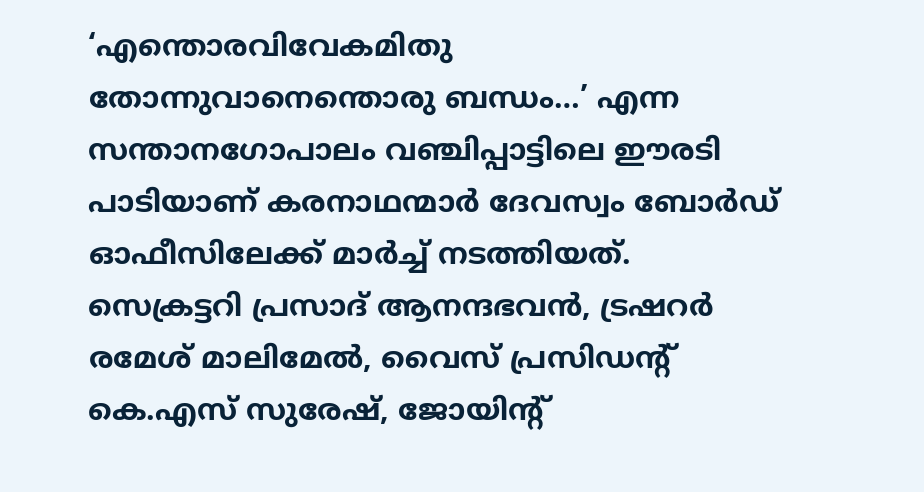‘എന്തൊരവിവേകമിതു തോന്നുവാനെന്തൊരു ബന്ധം…’ എന്ന സന്താനഗോപാലം വഞ്ചിപ്പാട്ടിലെ ഈരടി പാടിയാണ് കരനാഥന്മാർ ദേവസ്വം ബോർഡ് ഓഫീസിലേക്ക് മാർച്ച് നടത്തിയത്. സെക്രട്ടറി പ്രസാദ് ആനന്ദഭവൻ, ട്രഷറർ രമേശ് മാലിമേൽ, വൈസ് പ്രസിഡൻ്റ് കെ.എസ് സുരേഷ്, ജോയിൻ്റ്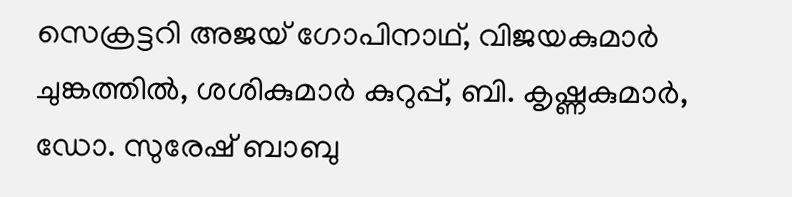സെക്രട്ടറി അജയ് ഗോപിനാഥ്, വിജയകുമാർ ചുങ്കത്തിൽ, ശശികുമാർ കുറുപ്പ്, ബി. കൃഷ്ണകുമാർ, ഡോ. സുരേഷ് ബാബു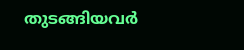തുടങ്ങിയവർ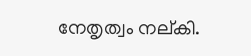നേതൃത്വം നല്കി.